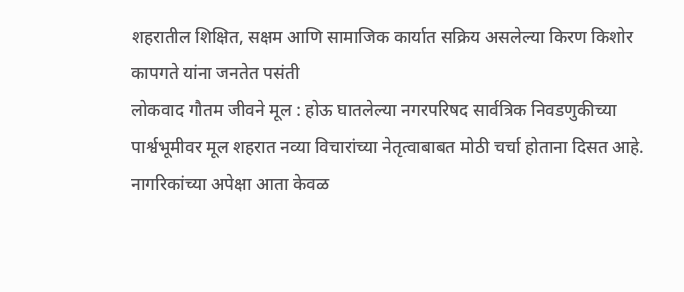शहरातील शिक्षित, सक्षम आणि सामाजिक कार्यात सक्रिय असलेल्या किरण किशोर कापगते यांना जनतेत पसंती
लोकवाद गौतम जीवने मूल : होऊ घातलेल्या नगरपरिषद सार्वत्रिक निवडणुकीच्या पार्श्वभूमीवर मूल शहरात नव्या विचारांच्या नेतृत्वाबाबत मोठी चर्चा होताना दिसत आहे. नागरिकांच्या अपेक्षा आता केवळ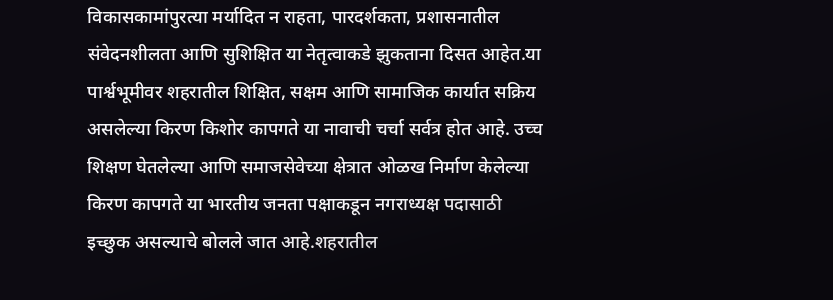विकासकामांपुरत्या मर्यादित न राहता, पारदर्शकता, प्रशासनातील संवेदनशीलता आणि सुशिक्षित या नेतृत्वाकडे झुकताना दिसत आहेत.या पार्श्वभूमीवर शहरातील शिक्षित, सक्षम आणि सामाजिक कार्यात सक्रिय असलेल्या किरण किशोर कापगते या नावाची चर्चा सर्वत्र होत आहे. उच्च शिक्षण घेतलेल्या आणि समाजसेवेच्या क्षेत्रात ओळख निर्माण केलेल्या किरण कापगते या भारतीय जनता पक्षाकडून नगराध्यक्ष पदासाठी इच्छुक असल्याचे बोलले जात आहे.शहरातील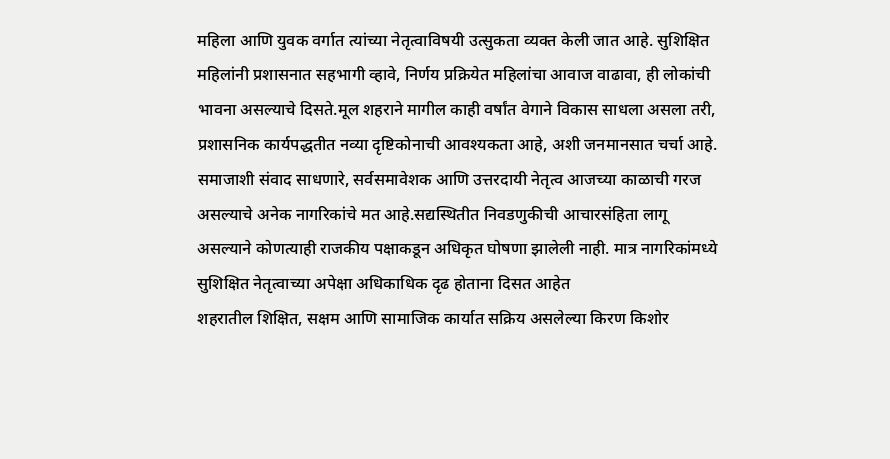महिला आणि युवक वर्गात त्यांच्या नेतृत्वाविषयी उत्सुकता व्यक्त केली जात आहे. सुशिक्षित महिलांनी प्रशासनात सहभागी व्हावे, निर्णय प्रक्रियेत महिलांचा आवाज वाढावा, ही लोकांची भावना असल्याचे दिसते.मूल शहराने मागील काही वर्षांत वेगाने विकास साधला असला तरी, प्रशासनिक कार्यपद्धतीत नव्या दृष्टिकोनाची आवश्यकता आहे, अशी जनमानसात चर्चा आहे. समाजाशी संवाद साधणारे, सर्वसमावेशक आणि उत्तरदायी नेतृत्व आजच्या काळाची गरज असल्याचे अनेक नागरिकांचे मत आहे.सद्यस्थितीत निवडणुकीची आचारसंहिता लागू असल्याने कोणत्याही राजकीय पक्षाकडून अधिकृत घोषणा झालेली नाही. मात्र नागरिकांमध्ये सुशिक्षित नेतृत्वाच्या अपेक्षा अधिकाधिक दृढ होताना दिसत आहेत
शहरातील शिक्षित, सक्षम आणि सामाजिक कार्यात सक्रिय असलेल्या किरण किशोर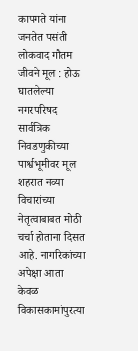कापगते यांना जनतेत पसंती
लोकवाद गौतम जीवने मूल : होऊ घातलेल्या नगरपरिषद सार्वत्रिक निवडणुकीच्या पार्श्वभूमीवर मूल शहरात नव्या विचारांच्या नेतृत्वाबाबत मोठी चर्चा होताना दिसत आहे. नागरिकांच्या अपेक्षा आता केवळ विकासकामांपुरत्या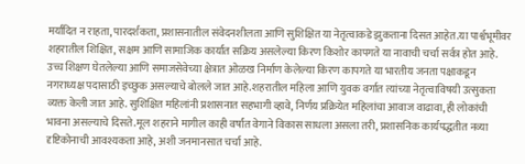मर्यादित न राहता, पारदर्शकता, प्रशासनातील संवेदनशीलता आणि सुशिक्षित या नेतृत्वाकडे झुकताना दिसत आहेत.या पार्श्वभूमीवर शहरातील शिक्षित, सक्षम आणि सामाजिक कार्यात सक्रिय असलेल्या किरण किशोर कापगते या नावाची चर्चा सर्वत्र होत आहे. उच्च शिक्षण घेतलेल्या आणि समाजसेवेच्या क्षेत्रात ओळख निर्माण केलेल्या किरण कापगते या भारतीय जनता पक्षाकडून नगराध्यक्ष पदासाठी इच्छुक असल्याचे बोलले जात आहे.शहरातील महिला आणि युवक वर्गात त्यांच्या नेतृत्वाविषयी उत्सुकता व्यक्त केली जात आहे. सुशिक्षित महिलांनी प्रशासनात सहभागी व्हावे, निर्णय प्रक्रियेत महिलांचा आवाज वाढावा, ही लोकांची भावना असल्याचे दिसते.मूल शहराने मागील काही वर्षांत वेगाने विकास साधला असला तरी, प्रशासनिक कार्यपद्धतीत नव्या दृष्टिकोनाची आवश्यकता आहे, अशी जनमानसात चर्चा आहे.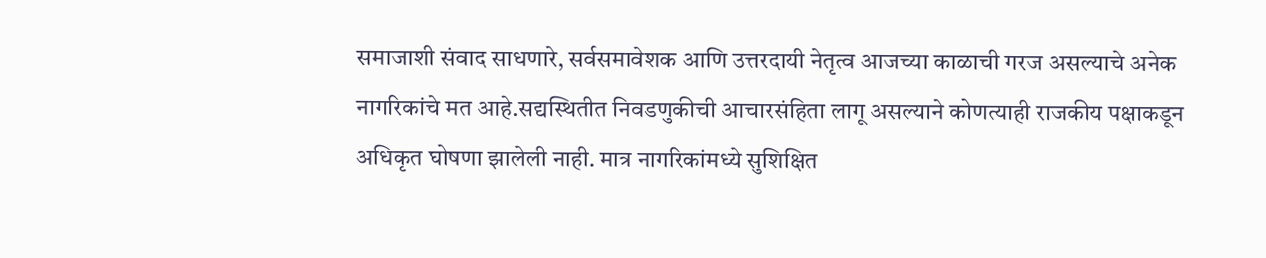समाजाशी संवाद साधणारे, सर्वसमावेशक आणि उत्तरदायी नेतृत्व आजच्या काळाची गरज असल्याचे अनेक नागरिकांचे मत आहे.सद्यस्थितीत निवडणुकीची आचारसंहिता लागू असल्याने कोणत्याही राजकीय पक्षाकडून अधिकृत घोषणा झालेली नाही. मात्र नागरिकांमध्ये सुशिक्षित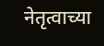नेतृत्वाच्या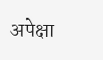अपेक्षा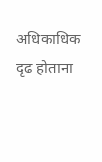अधिकाधिक दृढ होताना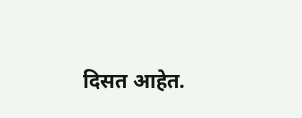दिसत आहेत.